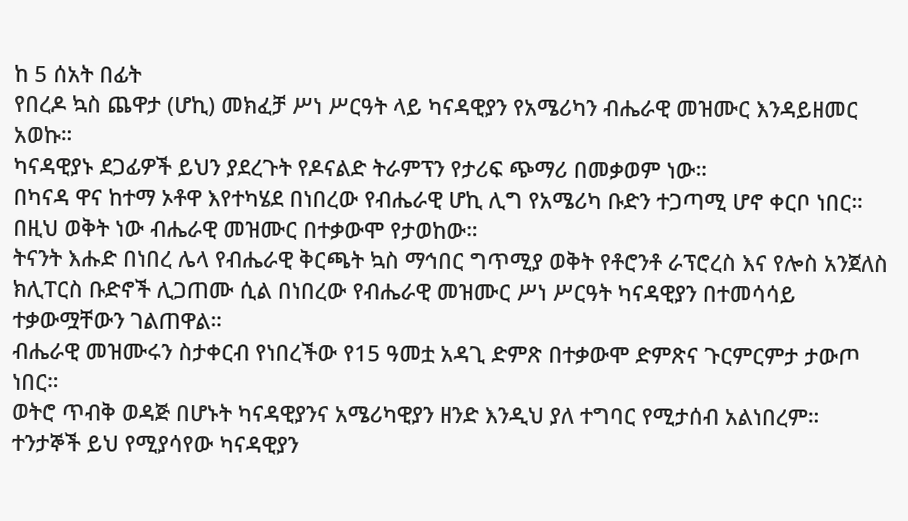ከ 5 ሰአት በፊት
የበረዶ ኳስ ጨዋታ (ሆኪ) መክፈቻ ሥነ ሥርዓት ላይ ካናዳዊያን የአሜሪካን ብሔራዊ መዝሙር እንዳይዘመር አወኩ።
ካናዳዊያኑ ደጋፊዎች ይህን ያደረጉት የዶናልድ ትራምፕን የታሪፍ ጭማሪ በመቃወም ነው።
በካናዳ ዋና ከተማ ኦቶዋ እየተካሄደ በነበረው የብሔራዊ ሆኪ ሊግ የአሜሪካ ቡድን ተጋጣሚ ሆኖ ቀርቦ ነበር። በዚህ ወቅት ነው ብሔራዊ መዝሙር በተቃውሞ የታወከው።
ትናንት እሑድ በነበረ ሌላ የብሔራዊ ቅርጫት ኳስ ማኅበር ግጥሚያ ወቅት የቶሮንቶ ራፕሮረስ እና የሎስ አንጀለስ ክሊፐርስ ቡድኖች ሊጋጠሙ ሲል በነበረው የብሔራዊ መዝሙር ሥነ ሥርዓት ካናዳዊያን በተመሳሳይ ተቃውሟቸውን ገልጠዋል።
ብሔራዊ መዝሙሩን ስታቀርብ የነበረችው የ15 ዓመቷ አዳጊ ድምጽ በተቃውሞ ድምጽና ጉርምርምታ ታውጦ ነበር።
ወትሮ ጥብቅ ወዳጅ በሆኑት ካናዳዊያንና አሜሪካዊያን ዘንድ እንዲህ ያለ ተግባር የሚታሰብ አልነበረም።
ተንታኞች ይህ የሚያሳየው ካናዳዊያን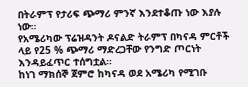በትራምፕ የታሪፍ ጭማሪ ምንኛ እንደተቆጡ ነው እያሉ ነው።
የአሜሪካው ፕሬዝዳንት ዶናልድ ትራምፕ በካናዳ ምርቶች ላይ የ25 % ጭማሪ ማድረጋቸው የንግድ ጦርነት እንዳይፈጥር ተሰግቷል።
ከነገ ማክሰኞ ጀምሮ ከካናዳ ወደ አሜሪካ የሚገቡ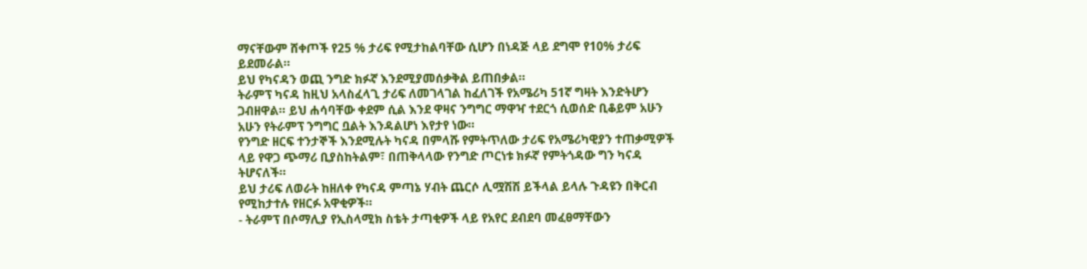ማናቸውም ሸቀጦች የ25 % ታሪፍ የሚታከልባቸው ሲሆን በነዳጅ ላይ ደግሞ የ10% ታሪፍ ይደመራል።
ይህ የካናዳን ወጪ ንግድ ክፉኛ እንደሚያመሰቃቅል ይጠበቃል።
ትራምፕ ካናዳ ከዚህ አላስፈላጊ ታሪፍ ለመገላገል ከፈለገች የአሜሪካ 51ኛ ግዛት እንድትሆን ጋብዘዋል። ይህ ሐሳባቸው ቀደም ሲል እንደ ዋዛና ንግግር ማዋዣ ተደርጎ ሲወሰድ ቢቆይም አሁን አሁን የትራምፕ ንግግር ቧልት እንዳልሆነ እየታየ ነው።
የንግድ ዘርፍ ተንታኞች እንደሚሉት ካናዳ በምላሹ የምትጥለው ታሪፍ የአሜሪካዊያን ተጠቃሚዎች ላይ የዋጋ ጭማሪ ቢያስከትልም፣ በጠቅላላው የንግድ ጦርነቱ ክፉኛ የምትጎዳው ግን ካናዳ ትሆናለች።
ይህ ታሪፍ ለወራት ከዘለቀ የካናዳ ምጣኔ ሃብት ጨርሶ ሊሟሽሽ ይችላል ይላሉ ጉዳዩን በቅርብ የሚከታተሉ የዘርፉ አዋቂዎች።
- ትራምፕ በሶማሊያ የኢስላሚክ ስቴት ታጣቂዎች ላይ የአየር ደብደባ መፈፀማቸውን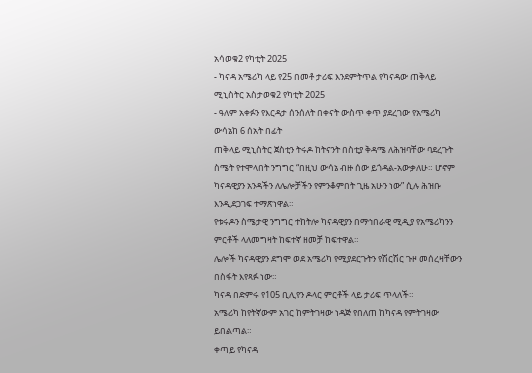አሳወቁ2 የካቲት 2025
- ካናዳ አሜሪካ ላይ የ25 በመቶ ታሪፍ እንደምትጥል የካናዳው ጠቅላይ ሚኒስትር አስታወቁ2 የካቲት 2025
- ዓለም አቀፉን የእርዳታ ሰንሰለት በቀናት ውስጥ ቀጥ ያደረገው የአሜሪካ ውሳኔከ 6 ሰአት በፊት
ጠቅላይ ሚኒስትር ጀስቲን ትሩዶ ከትናንት በስቲያ ቅዳሜ ለሕዝባቸው ባደረጉት ስሜት የተሞላበት ንግግር “በዚህ ውሳኔ ብዙ ሰው ይጎዳል-አውቃለሁ። ሆኖም ካናዳዊያን አንዳችን ለሌሎቻችን የምንቆምበት ጊዜ አሁን ነው” ሲሉ ሕዝቡ እንዲደጋገፍ ተማጽነዋል።
የቱሩዶን ስሜታዊ ንግግር ተከትሎ ካናዳዊያን በማኅበራዊ ሚዲያ የአሜሪካንን ምርቶች ላለመግዛት ከፍተኛ ዘመቻ ከፍተዋል።
ሌሎች ካናዳዊያን ደግሞ ወደ አሜሪካ የሚያደርጉትን የሽርሽር ጉዞ መሰረዛቸውን በስፋት እየጻፉ ነው።
ካናዳ በድምሩ የ105 ቢሊየን ዶላር ምርቶች ላይ ታሪፍ ጥላለች።
አሜሪካ ከየትኛውም አገር ከምትገዛው ነዳጅ የበለጠ ከካናዳ የምትገዛው ይበልጣል።
ቀጣይ የካናዳ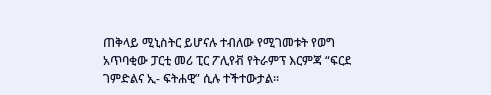ጠቅላይ ሚኒስትር ይሆናሉ ተብለው የሚገመቱት የወግ አጥባቂው ፓርቲ መሪ ፒር ፖሊየቭ የትራምፕ እርምጃ “ፍርደ ገምድልና ኢ- ፍትሐዊ” ሲሉ ተችተውታል።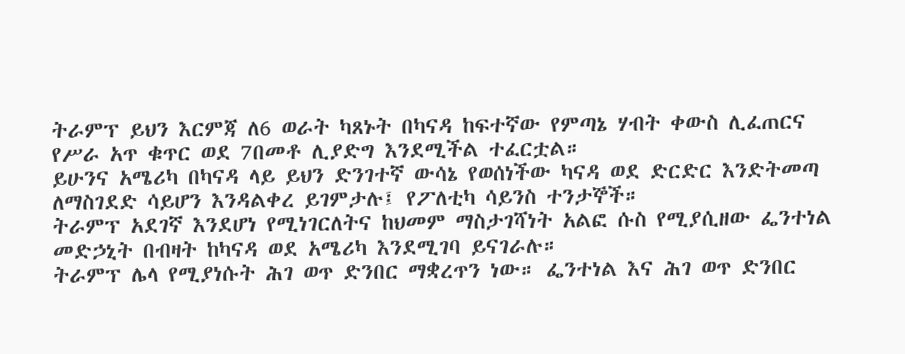ትራምፕ ይህን እርምጃ ለ6 ወራት ካጸኑት በካናዳ ከፍተኛው የምጣኔ ሃብት ቀውስ ሊፈጠርና የሥራ አጥ ቁጥር ወደ 7በመቶ ሊያድግ እንደሚችል ተፈርቷል።
ይሁንና አሜሪካ በካናዳ ላይ ይህን ድንገተኛ ውሳኔ የወሰነችው ካናዳ ወደ ድርድር እንድትመጣ ለማስገደድ ሳይሆን እንዳልቀረ ይገምታሉ፤ የፖለቲካ ሳይንስ ተንታኞች።
ትራምፕ አደገኛ እንደሆነ የሚነገርለትና ከህመም ማስታገሻነት አልፎ ሱስ የሚያሲዘው ፌንተነል መድኃኒት በብዛት ከካናዳ ወደ አሜሪካ እንደሚገባ ይናገራሉ።
ትራምፕ ሌላ የሚያነሱት ሕገ ወጥ ድንበር ማቋረጥን ነው። ፌንተነል እና ሕገ ወጥ ድንበር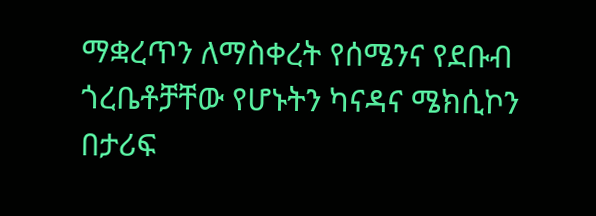ማቋረጥን ለማስቀረት የሰሜንና የደቡብ ጎረቤቶቻቸው የሆኑትን ካናዳና ሜክሲኮን በታሪፍ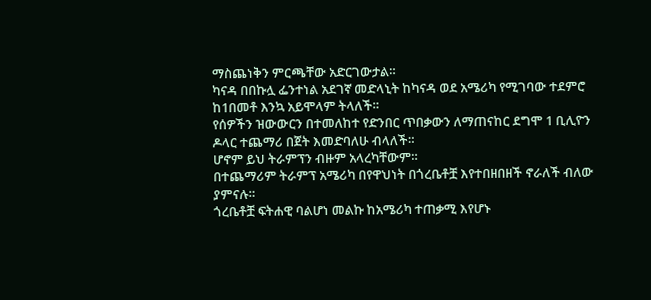ማስጨነቅን ምርጫቸው አድርገውታል።
ካናዳ በበኩሏ ፌንተነል አደገኛ መድላኒት ከካናዳ ወደ አሜሪካ የሚገባው ተደምሮ ከ1በመቶ እንኳ አይሞላም ትላለች።
የሰዎችን ዝውውርን በተመለከተ የድንበር ጥበቃውን ለማጠናከር ደግሞ 1 ቢሊዮን ዶላር ተጨማሪ በጀት እመድባለሁ ብላለች።
ሆኖም ይህ ትራምፕን ብዙም አላረካቸውም።
በተጨማሪም ትራምፕ አሜሪካ በየዋህነት በጎረቤቶቿ እየተበዘበዘች ኖራለች ብለው ያምናሉ።
ጎረቤቶቿ ፍትሐዊ ባልሆነ መልኩ ከአሜሪካ ተጠቃሚ እየሆኑ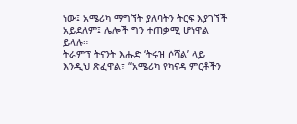ነው፤ አሜሪካ ማግኘት ያለባትን ትርፍ እያገኘች አይደለም፤ ሌሎች ግን ተጠቃሚ ሆነዋል ይላሉ።
ትራምፕ ትናንት እሑድ ‘ትሩዝ ሶሻል’ ላይ እንዲህ ጽፈዋል፣ “አሜሪካ የካናዳ ምርቶችን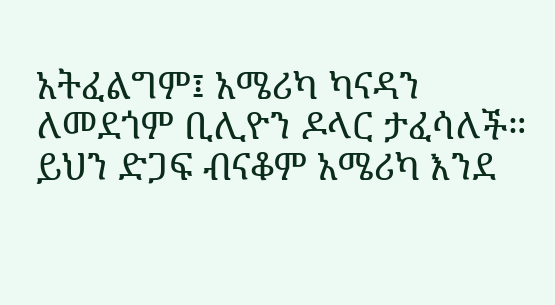አትፈልግም፤ አሜሪካ ካናዳን ለመደጎም ቢሊዮን ዶላር ታፈሳለች። ይህን ድጋፍ ብናቆም አሜሪካ እንደ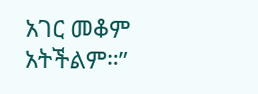አገር መቆም አትችልም።”